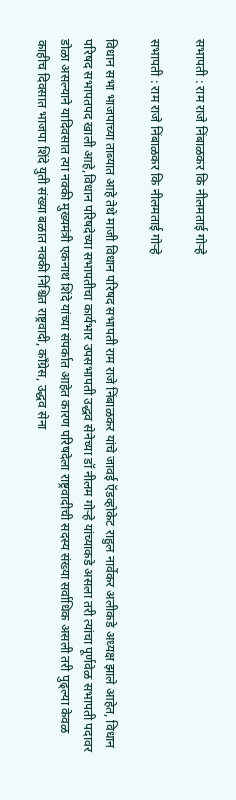सभापती : राम राजे निंबाळकर कि नीलमताई गोऱ्हे

सभापती : राम राजे निंबाळकर कि नीलमताई गोऱ्हे

विधान सभा भाजपाच्या ताब्यात आहे तेथे माजी विधान परिषद सभापती राम राजे निंबाळकर यांचे जावई ऍडव्होकेट राहुल नार्वेकर अलीकडे अध्यक्ष झाले आहेत, विधान परिषद सभापतपद खाली आहे,विधान परिषदेच्या सभापतीचा कार्यभार उपसभापती उद्धव सेनेच्या डॉ नीलम गोऱ्हे यांच्याकडे असला तरी त्यांचा पूर्णवेळ सभापती पदावर डोळा असल्याने यादिवसात त्या नक्की मुख्यमंत्री एकनाथ शिंदे यांच्या संपर्कात आहेत कारण परिषदेला राष्ट्रवादीची सदस्य संख्या सर्वाधिक असली तरी पुढ्ल्या केवळ काहीच दिवसात भाजपा शिंदे युती संख्या बळात नक्की निश्चित राष्ट्रवादी, काँग्रेस, उद्धव सेना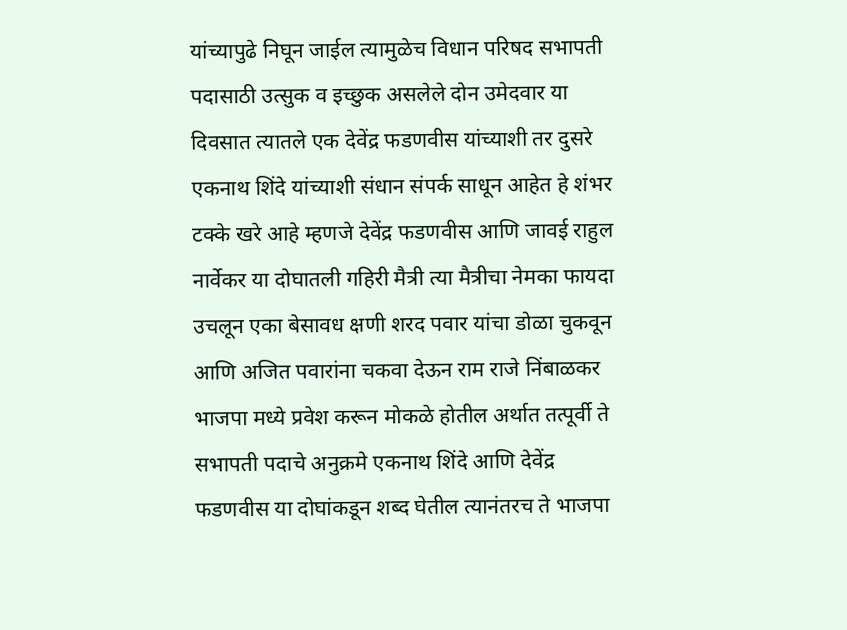यांच्यापुढे निघून जाईल त्यामुळेच विधान परिषद सभापती पदासाठी उत्सुक व इच्छुक असलेले दोन उमेदवार या दिवसात त्यातले एक देवेंद्र फडणवीस यांच्याशी तर दुसरे एकनाथ शिंदे यांच्याशी संधान संपर्क साधून आहेत हे शंभर टक्के खरे आहे म्हणजे देवेंद्र फडणवीस आणि जावई राहुल नार्वेकर या दोघातली गहिरी मैत्री त्या मैत्रीचा नेमका फायदा उचलून एका बेसावध क्षणी शरद पवार यांचा डोळा चुकवून आणि अजित पवारांना चकवा देऊन राम राजे निंबाळकर भाजपा मध्ये प्रवेश करून मोकळे होतील अर्थात तत्पूर्वी ते सभापती पदाचे अनुक्रमे एकनाथ शिंदे आणि देवेंद्र फडणवीस या दोघांकडून शब्द घेतील त्यानंतरच ते भाजपा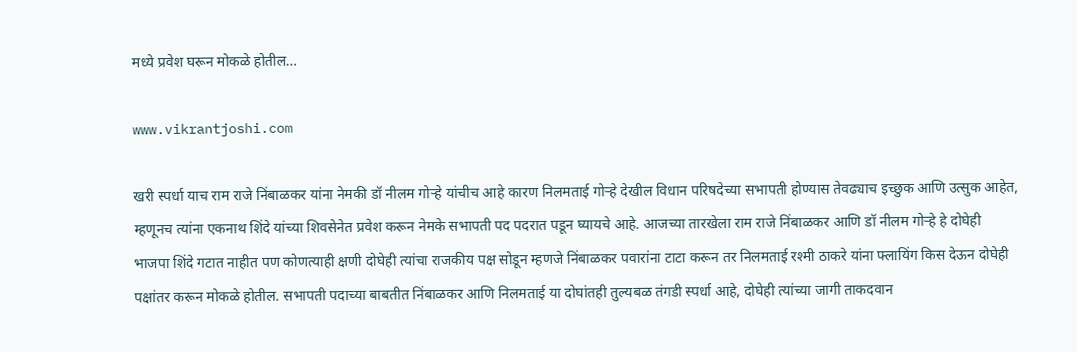मध्ये प्रवेश घरून मोकळे होतील…

www.vikrantjoshi.com

खरी स्पर्धा याच राम राजे निंबाळकर यांना नेमकी डॉ नीलम गोऱ्हे यांचीच आहे कारण निलमताई गोऱ्हे देखील विधान परिषदेच्या सभापती होण्यास तेवढ्याच इच्छुक आणि उत्सुक आहेत, म्हणूनच त्यांना एकनाथ शिंदे यांच्या शिवसेनेत प्रवेश करून नेमके सभापती पद पदरात पडून घ्यायचे आहे. आजच्या तारखेला राम राजे निंबाळकर आणि डॉ नीलम गोऱ्हे हे दोघेही भाजपा शिंदे गटात नाहीत पण कोणत्याही क्षणी दोघेही त्यांचा राजकीय पक्ष सोडून म्हणजे निंबाळकर पवारांना टाटा करून तर निलमताई रश्मी ठाकरे यांना फ्लायिंग किस देऊन दोघेही पक्षांतर करून मोकळे होतील. सभापती पदाच्या बाबतीत निंबाळकर आणि निलमताई या दोघांतही तुल्यबळ तंगडी स्पर्धा आहे, दोघेही त्यांच्या जागी ताकदवान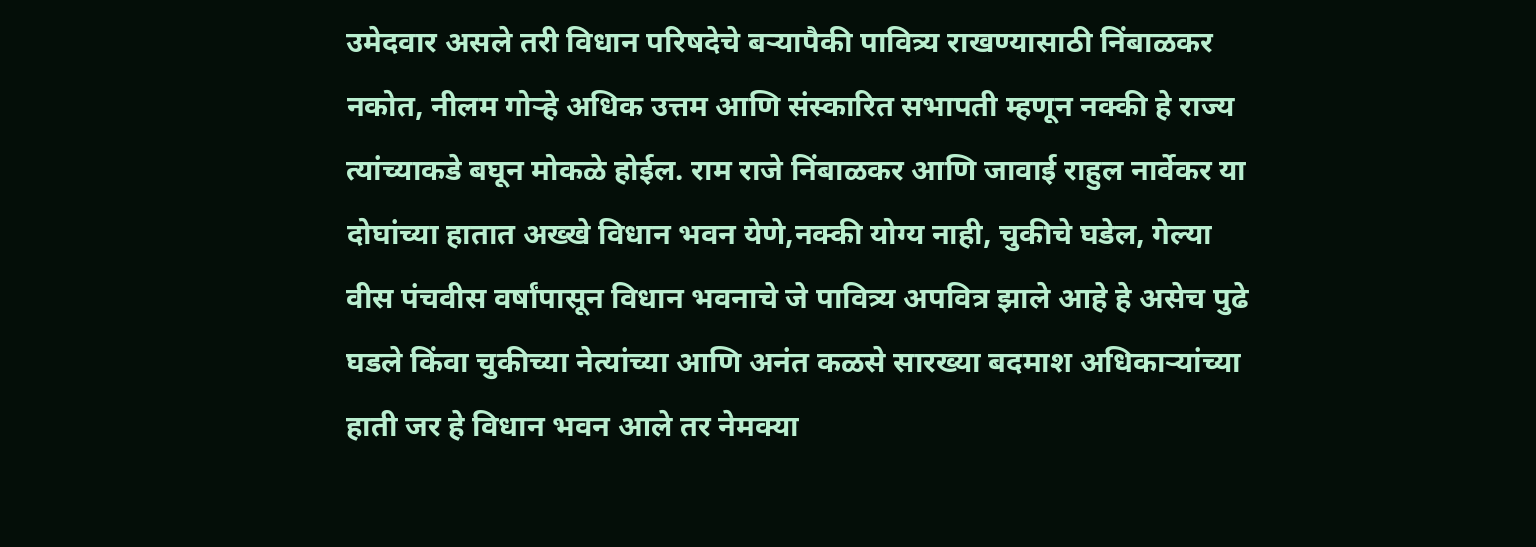उमेदवार असले तरी विधान परिषदेचे बऱ्यापैकी पावित्र्य राखण्यासाठी निंबाळकर नकोत, नीलम गोऱ्हे अधिक उत्तम आणि संस्कारित सभापती म्हणून नक्की हे राज्य त्यांच्याकडे बघून मोकळे होईल. राम राजे निंबाळकर आणि जावाई राहुल नार्वेकर या दोघांच्या हातात अख्खे विधान भवन येणे,नक्की योग्य नाही, चुकीचे घडेल, गेल्या वीस पंचवीस वर्षांपासून विधान भवनाचे जे पावित्र्य अपवित्र झाले आहे हे असेच पुढे घडले किंवा चुकीच्या नेत्यांच्या आणि अनंत कळसे सारख्या बदमाश अधिकाऱ्यांच्या हाती जर हे विधान भवन आले तर नेमक्या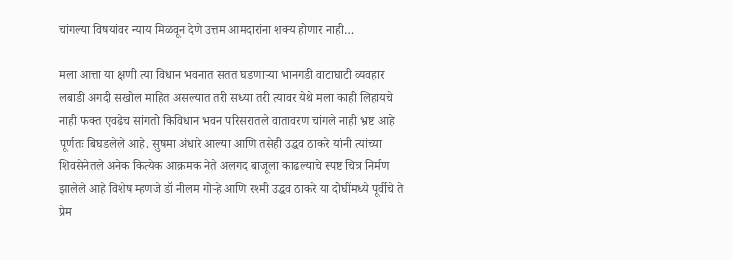चांगल्या विषयांवर न्याय मिळवून देणे उत्तम आमदारांना शक्य होणार नाही…

मला आत्ता या क्षणी त्या विधान भवनात सतत घडणाऱ्या भानगडी वाटाघाटी व्यवहार लबाडी अगदी सखोल माहित असल्यात तरी सध्या तरी त्यावर येथे मला काही लिहायचे नाही फक्त एवढेच सांगतो किविधान भवन परिसरातले वातावरण चांगले नाही भ्रष्ट आहे पूर्णतः बिघडलेले आहे. सुषमा अंधारे आल्या आणि तसेही उद्धव ठाकरे यांनी त्यांच्या शिवसेनेतले अनेक कित्येक आक्रमक नेते अलगद बाजूला काढल्याचे स्पष्ट चित्र निर्मण झालेले आहे विशेष म्हणजे डॉ नीलम गोऱ्हे आणि रश्मी उद्धव ठाकरे या दोघींमध्ये पूर्वीचे ते प्रेम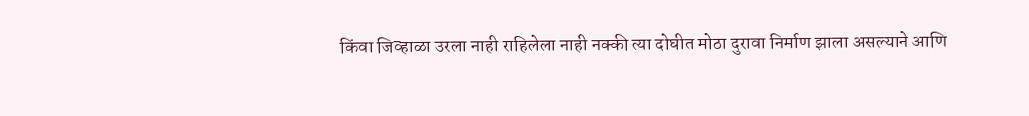किंवा जिव्हाळा उरला नाही राहिलेला नाही नक्की त्या दोघीत मोठा दुरावा निर्माण झाला असल्याने आणि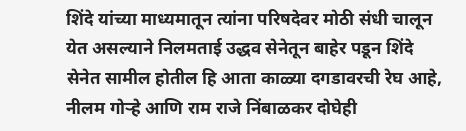शिंदे यांच्या माध्यमातून त्यांना परिषदेवर मोठी संधी चालून येत असल्याने निलमताई उद्धव सेनेतून बाहेर पडून शिंदे सेनेत सामील होतील हि आता काळ्या दगडावरची रेघ आहे, नीलम गोऱ्हे आणि राम राजे निंबाळकर दोघेही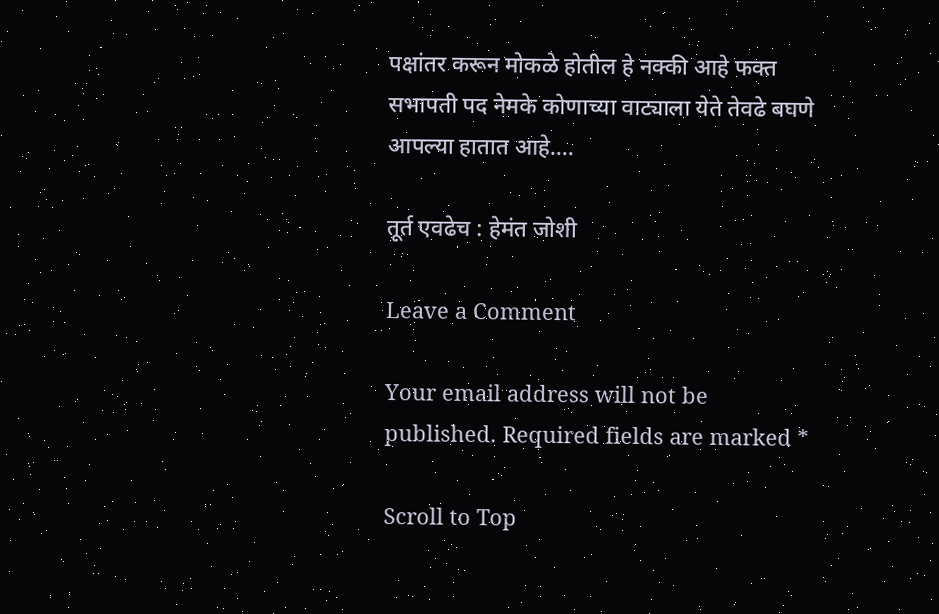पक्षांतर करून मोकळे होतील हे नक्की आहे फक्त सभापती पद नेमके कोणाच्या वाट्याला येते तेवढे बघणे आपल्या हातात आहे….

तूर्त एवढेच : हेमंत जोशी

Leave a Comment

Your email address will not be published. Required fields are marked *

Scroll to Top